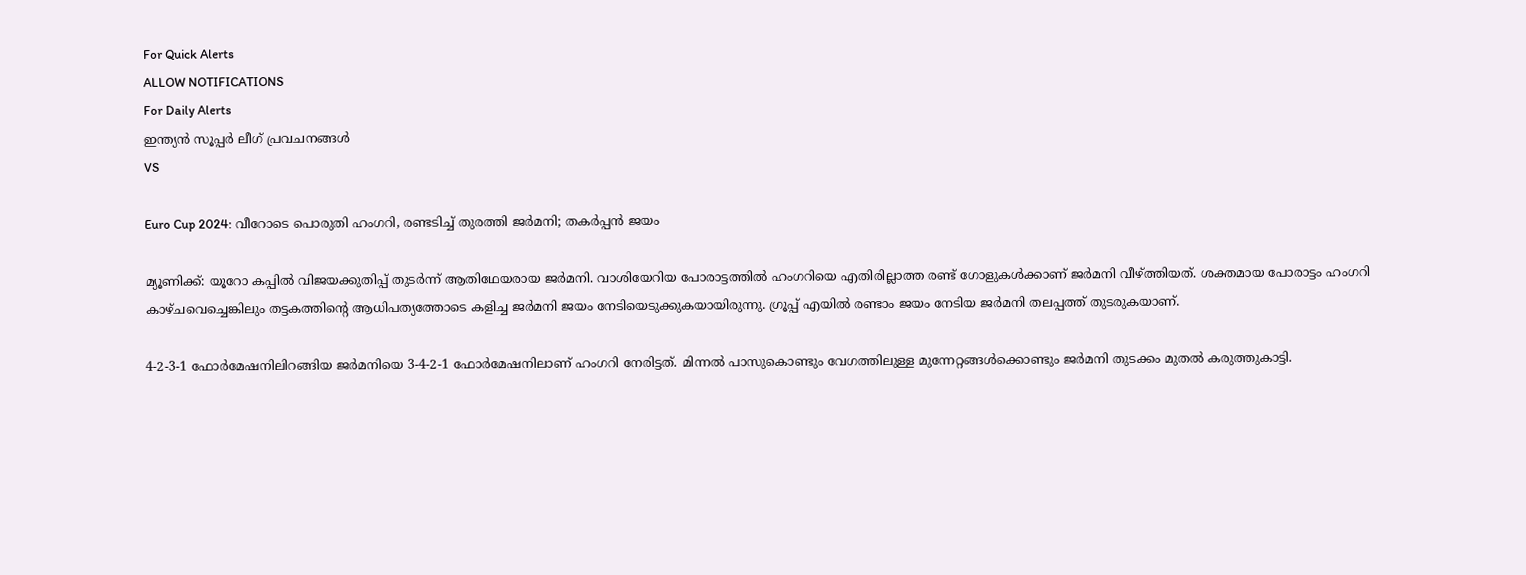For Quick Alerts
ALLOW NOTIFICATIONS
For Daily Alerts
ഇന്ത്യന്‍ സൂപ്പര്‍ ലീഗ്‌ പ്രവചനങ്ങൾ
VS

Euro Cup 2024: വീറോടെ പൊരുതി ഹംഗറി, രണ്ടടിച്ച് തുരത്തി ജര്‍മനി; തകര്‍പ്പന്‍ ജയം

മ്യൂണിക്ക്: യൂറോ കപ്പില്‍ വിജയക്കുതിപ്പ് തുടര്‍ന്ന് ആതിഥേയരായ ജര്‍മനി. വാശിയേറിയ പോരാട്ടത്തില്‍ ഹംഗറിയെ എതിരില്ലാത്ത രണ്ട് ഗോളുകള്‍ക്കാണ് ജര്‍മനി വീഴ്ത്തിയത്. ശക്തമായ പോരാട്ടം ഹംഗറി കാഴ്ചവെച്ചെങ്കിലും തട്ടകത്തിന്റെ ആധിപത്യത്തോടെ കളിച്ച ജര്‍മനി ജയം നേടിയെടുക്കുകയായിരുന്നു. ഗ്രൂപ്പ് എയില്‍ രണ്ടാം ജയം നേടിയ ജര്‍മനി തലപ്പത്ത് തുടരുകയാണ്.

4-2-3-1 ഫോര്‍മേഷനിലിറങ്ങിയ ജര്‍മനിയെ 3-4-2-1 ഫോര്‍മേഷനിലാണ് ഹംഗറി നേരിട്ടത്. മിന്നല്‍ പാസുകൊണ്ടും വേഗത്തിലുള്ള മുന്നേറ്റങ്ങള്‍ക്കൊണ്ടും ജര്‍മനി തുടക്കം മുതല്‍ കരുത്തുകാട്ടി.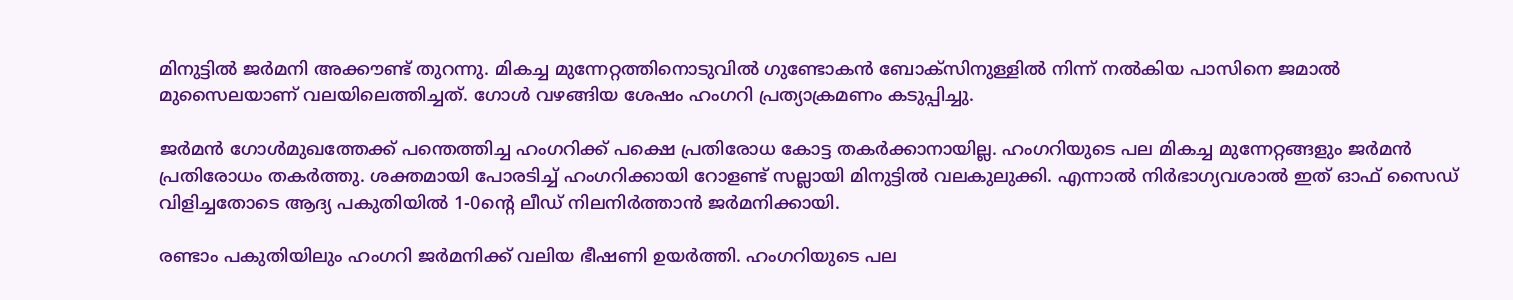മിനുട്ടില്‍ ജര്‍മനി അക്കൗണ്ട് തുറന്നു. മികച്ച മുന്നേറ്റത്തിനൊടുവില്‍ ഗുണ്ടോകന്‍ ബോക്‌സിനുള്ളില്‍ നിന്ന് നല്‍കിയ പാസിനെ ജമാല്‍ മുസൈലയാണ് വലയിലെത്തിച്ചത്. ഗോള്‍ വഴങ്ങിയ ശേഷം ഹംഗറി പ്രത്യാക്രമണം കടുപ്പിച്ചു.

ജര്‍മന്‍ ഗോള്‍മുഖത്തേക്ക് പന്തെത്തിച്ച ഹംഗറിക്ക് പക്ഷെ പ്രതിരോധ കോട്ട തകര്‍ക്കാനായില്ല. ഹംഗറിയുടെ പല മികച്ച മുന്നേറ്റങ്ങളും ജര്‍മന്‍ പ്രതിരോധം തകര്‍ത്തു. ശക്തമായി പോരടിച്ച് ഹംഗറിക്കായി റോളണ്ട് സല്ലായി മിനുട്ടില്‍ വലകുലുക്കി. എന്നാല്‍ നിര്‍ഭാഗ്യവശാല്‍ ഇത് ഓഫ് സൈഡ് വിളിച്ചതോടെ ആദ്യ പകുതിയില്‍ 1-0ന്റെ ലീഡ് നിലനിര്‍ത്താന്‍ ജര്‍മനിക്കായി.

രണ്ടാം പകുതിയിലും ഹംഗറി ജര്‍മനിക്ക് വലിയ ഭീഷണി ഉയര്‍ത്തി. ഹംഗറിയുടെ പല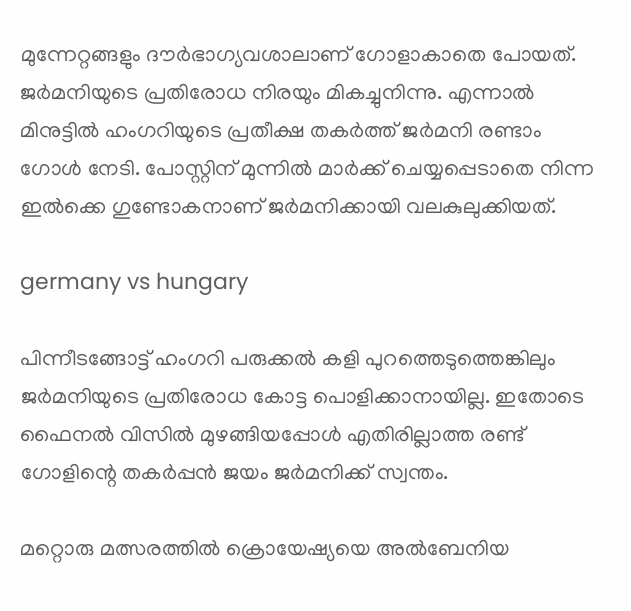മുന്നേറ്റങ്ങളും ദൗര്‍ഭാഗ്യവശാലാണ് ഗോളാകാതെ പോയത്. ജര്‍മനിയുടെ പ്രതിരോധ നിരയും മികച്ചുനിന്നു. എന്നാല്‍ മിനുട്ടില്‍ ഹംഗറിയുടെ പ്രതീക്ഷ തകര്‍ത്ത് ജര്‍മനി രണ്ടാം ഗോള്‍ നേടി. പോസ്റ്റിന് മുന്നില്‍ മാര്‍ക്ക് ചെയ്യപ്പെടാതെ നിന്ന ഇല്‍ക്കെ ഗുണ്ടോകനാണ് ജര്‍മനിക്കായി വലകുലുക്കിയത്.

germany vs hungary

പിന്നീടങ്ങോട്ട് ഹംഗറി പരുക്കല്‍ കളി പുറത്തെടുത്തെങ്കിലും ജര്‍മനിയുടെ പ്രതിരോധ കോട്ട പൊളിക്കാനായില്ല. ഇതോടെ ഫൈനല്‍ വിസില്‍ മുഴങ്ങിയപ്പോള്‍ എതിരില്ലാത്ത രണ്ട് ഗോളിന്റെ തകര്‍പ്പന്‍ ജയം ജര്‍മനിക്ക് സ്വന്തം.

മറ്റൊരു മത്സരത്തില്‍ ക്രൊയേഷ്യയെ അല്‍ബേനിയ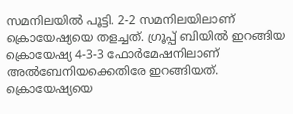സമനിലയില്‍ പൂട്ടി. 2-2 സമനിലയിലാണ് ക്രൊയേഷ്യയെ തളച്ചത്. ഗ്രൂപ്പ് ബിയില്‍ ഇറങ്ങിയ ക്രൊയേഷ്യ 4-3-3 ഫോര്‍മേഷനിലാണ് അല്‍ബേനിയക്കെതിരേ ഇറങ്ങിയത്. ക്രൊയേഷ്യയെ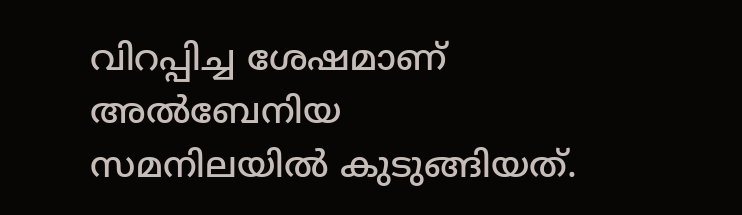വിറപ്പിച്ച ശേഷമാണ് അല്‍ബേനിയ സമനിലയില്‍ കുടുങ്ങിയത്.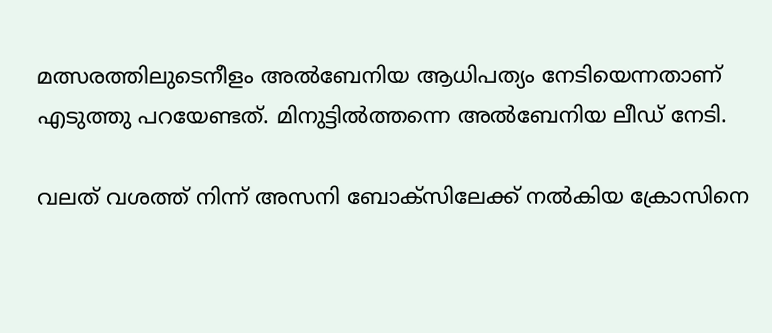മത്സരത്തിലുടെനീളം അല്‍ബേനിയ ആധിപത്യം നേടിയെന്നതാണ് എടുത്തു പറയേണ്ടത്. മിനുട്ടില്‍ത്തന്നെ അല്‍ബേനിയ ലീഡ് നേടി.

വലത് വശത്ത് നിന്ന് അസനി ബോക്‌സിലേക്ക് നല്‍കിയ ക്രോസിനെ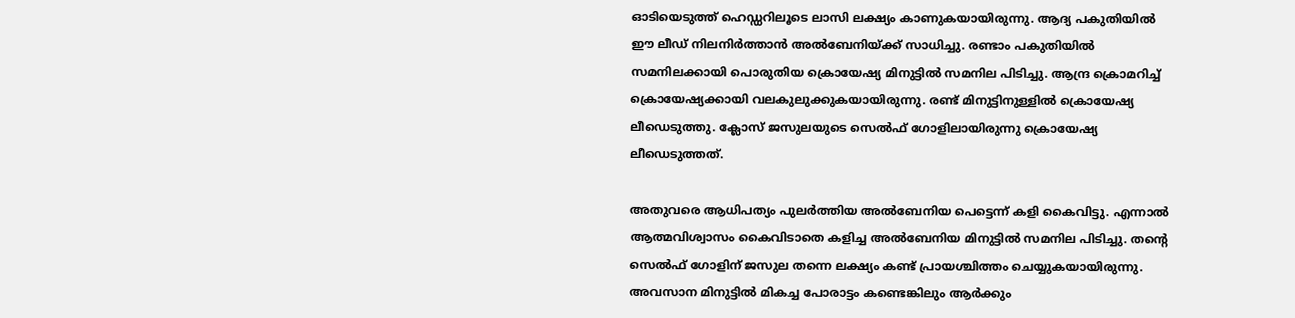ഓടിയെടുത്ത് ഹെഡ്ഡറിലൂടെ ലാസി ലക്ഷ്യം കാണുകയായിരുന്നു. ആദ്യ പകുതിയില്‍ ഈ ലീഡ് നിലനിര്‍ത്താന്‍ അല്‍ബേനിയ്ക്ക് സാധിച്ചു. രണ്ടാം പകുതിയില്‍ സമനിലക്കായി പൊരുതിയ ക്രൊയേഷ്യ മിനുട്ടില്‍ സമനില പിടിച്ചു. ആന്ദ്ര ക്രൊമറിച്ച് ക്രൊയേഷ്യക്കായി വലകുലുക്കുകയായിരുന്നു. രണ്ട് മിനുട്ടിനുള്ളില്‍ ക്രൊയേഷ്യ ലീഡെടുത്തു. ക്ലോസ് ജസുലയുടെ സെല്‍ഫ് ഗോളിലായിരുന്നു ക്രൊയേഷ്യ ലീഡെടുത്തത്.

അതുവരെ ആധിപത്യം പുലര്‍ത്തിയ അല്‍ബേനിയ പെട്ടെന്ന് കളി കൈവിട്ടു. എന്നാല്‍ ആത്മവിശ്വാസം കൈവിടാതെ കളിച്ച അല്‍ബേനിയ മിനുട്ടില്‍ സമനില പിടിച്ചു. തന്റെ സെല്‍ഫ് ഗോളിന് ജസുല തന്നെ ലക്ഷ്യം കണ്ട് പ്രായശ്ചിത്തം ചെയ്യുകയായിരുന്നു. അവസാന മിനുട്ടില്‍ മികച്ച പോരാട്ടം കണ്ടെങ്കിലും ആര്‍ക്കും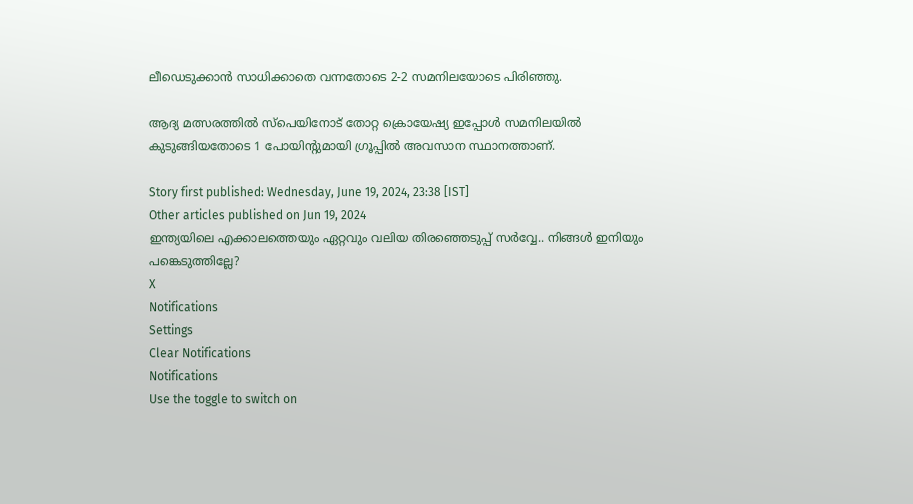ലീഡെടുക്കാന്‍ സാധിക്കാതെ വന്നതോടെ 2-2 സമനിലയോടെ പിരിഞ്ഞു.

ആദ്യ മത്സരത്തില്‍ സ്‌പെയിനോട് തോറ്റ ക്രൊയേഷ്യ ഇപ്പോള്‍ സമനിലയില്‍ കുടുങ്ങിയതോടെ 1 പോയിന്റുമായി ഗ്രൂപ്പില്‍ അവസാന സ്ഥാനത്താണ്.

Story first published: Wednesday, June 19, 2024, 23:38 [IST]
Other articles published on Jun 19, 2024
ഇന്ത്യയിലെ എക്കാലത്തെയും ഏറ്റവും വലിയ തിരഞ്ഞെടുപ്പ് സർവ്വേ.. നിങ്ങൾ ഇനിയും പങ്കെടുത്തില്ലേ?
X
Notifications
Settings
Clear Notifications
Notifications
Use the toggle to switch on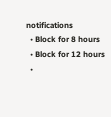notifications
  • Block for 8 hours
  • Block for 12 hours
  •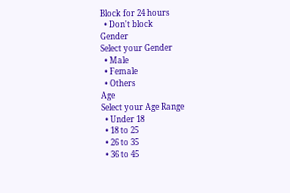Block for 24 hours
  • Don't block
Gender
Select your Gender
  • Male
  • Female
  • Others
Age
Select your Age Range
  • Under 18
  • 18 to 25
  • 26 to 35
  • 36 to 45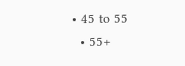• 45 to 55
  • 55+